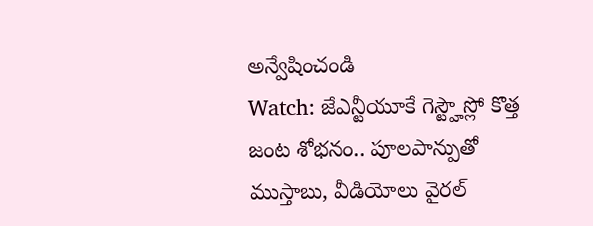అన్వేషించండి
Watch: జేఎన్టీయూకే గెస్ట్హౌస్లో కొత్త జంట శోభనం.. పూలపాన్పుతో ముస్తాబు, వీడియోలు వైరల్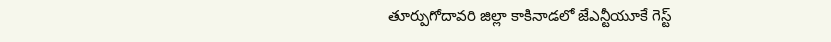తూర్పుగోదావరి జిల్లా కాకినాడలో జేఎన్టీయూకే గెస్ట్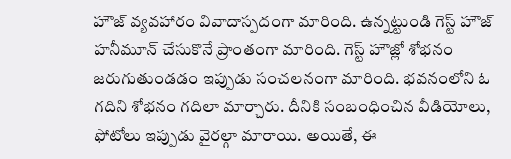హౌజ్ వ్యవహారం వివాదాస్పదంగా మారింది. ఉన్నట్టుండి గెస్ట్ హౌజ్ హనీమూన్ చేసుకొనే ప్రాంతంగా మారింది. గెస్ట్ హౌజ్లో శోభనం జరుగుతుండడం ఇప్పుడు సంచలనంగా మారింది. భవనంలోని ఓ గదిని శోభనం గదిలా మార్చారు. దీనికి సంబంధించిన వీడియోలు, ఫోటోలు ఇప్పుడు వైరల్గా మారాయి. అయితే, ఈ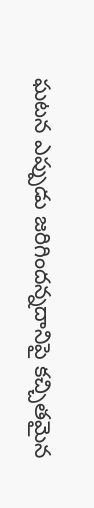ఘటన ఎప్పుడు జరిగిందన్నదానిపై కచ్చితమైన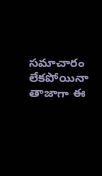సమాచారం లేకపోయినా తాజాగా ఈ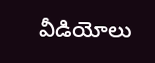వీడియోలు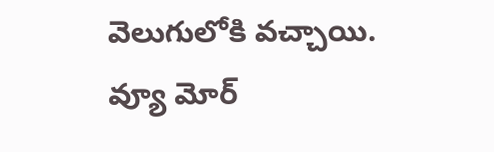వెలుగులోకి వచ్చాయి.
వ్యూ మోర్